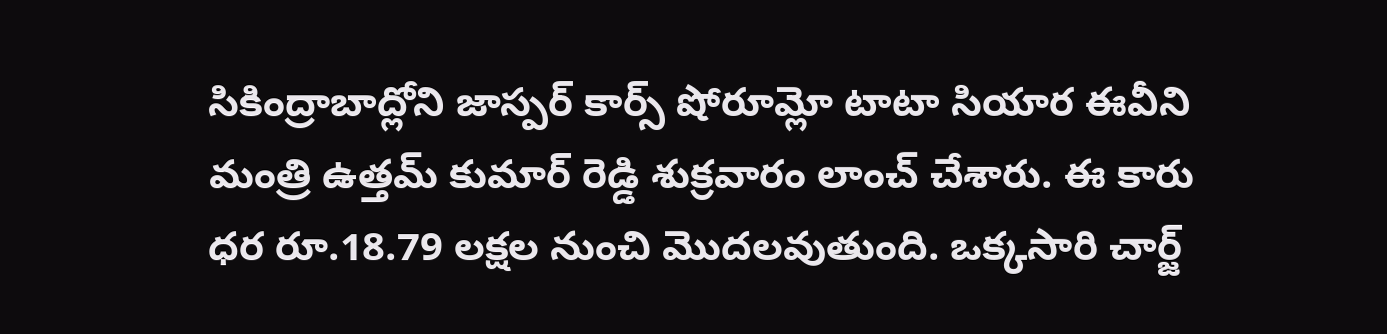సికింద్రాబాద్లోని జాస్పర్ కార్స్ షోరూమ్లో టాటా సియార ఈవీని మంత్రి ఉత్తమ్ కుమార్ రెడ్డి శుక్రవారం లాంచ్ చేశారు. ఈ కారు ధర రూ.18.79 లక్షల నుంచి మొదలవుతుంది. ఒక్కసారి చార్జ్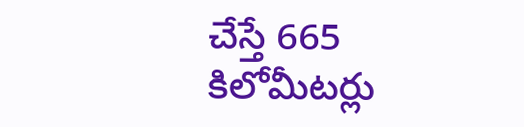చేస్తే 665 కిలోమీటర్లు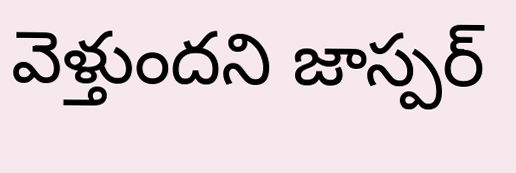వెళ్తుందని జాస్పర్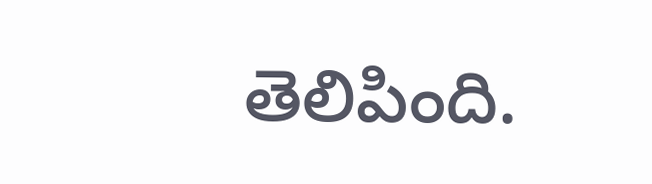తెలిపింది.